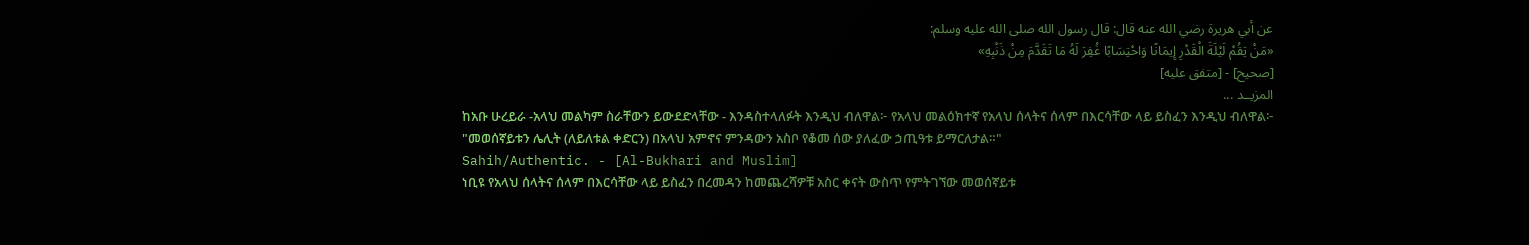عن أبي هريرة رضي الله عنه قال: قال رسول الله صلى الله عليه وسلم:
«مَنْ يَقُمْ لَيْلَةَ الْقَدْرِ إِيمَانًا وَاحْتِسَابًا غُفِرَ لَهُ مَا تَقَدَّمَ مِنْ ذَنْبِهِ»
[صحيح] - [متفق عليه]
المزيــد ...
ከአቡ ሁረይራ -አላህ መልካም ስራቸውን ይውደድላቸው - እንዳስተላለፉት እንዲህ ብለዋል፦ የአላህ መልዕክተኛ የአላህ ሰላትና ሰላም በእርሳቸው ላይ ይስፈን እንዲህ ብለዋል፦
"መወሰኛይቱን ሌሊት (ለይለቱል ቀድርን) በአላህ አምኖና ምንዳውን አስቦ የቆመ ሰው ያለፈው ኃጢዓቱ ይማርለታል።"
Sahih/Authentic. - [Al-Bukhari and Muslim]
ነቢዩ የአላህ ሰላትና ሰላም በእርሳቸው ላይ ይስፈን በረመዳን ከመጨረሻዎቹ አስር ቀናት ውስጥ የምትገኘው መወሰኛይቱ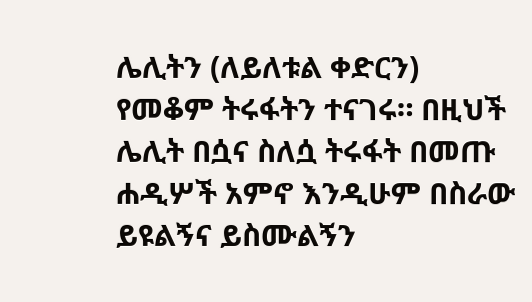ሌሊትን (ለይለቱል ቀድርን) የመቆም ትሩፋትን ተናገሩ። በዚህች ሌሊት በሷና ስለሷ ትሩፋት በመጡ ሐዲሦች አምኖ እንዲሁም በስራው ይዩልኝና ይስሙልኝን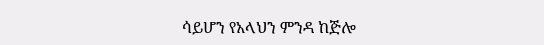ሳይሆን የአላህን ምንዳ ከጅሎ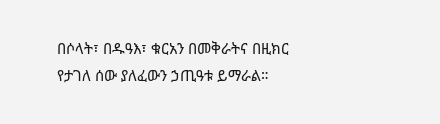በሶላት፣ በዱዓእ፣ ቁርአን በመቅራትና በዚክር የታገለ ሰው ያለፈውን ኃጢዓቱ ይማራል።